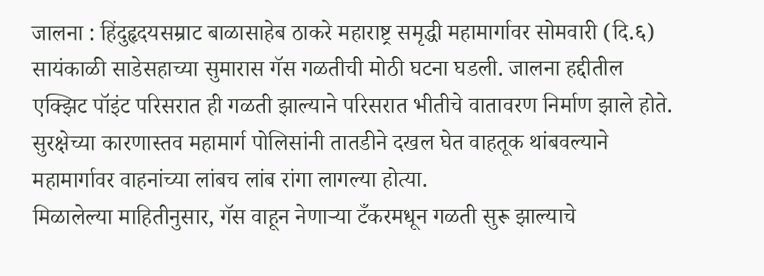जालना : हिंदुहृदयसम्राट बाळासाहेब ठाकरे महाराष्ट्र समृद्धी महामार्गावर सोमवारी (दि.६) सायंकाळी साडेसहाच्या सुमारास गॅस गळतीची मोठी घटना घडली. जालना हद्दीतील एक्झिट पॉइंट परिसरात ही गळती झाल्याने परिसरात भीतीचे वातावरण निर्माण झाले होते. सुरक्षेच्या कारणास्तव महामार्ग पोलिसांनी तातडीने दखल घेत वाहतूक थांबवल्याने महामार्गावर वाहनांच्या लांबच लांब रांगा लागल्या होत्या.
मिळालेल्या माहितीनुसार, गॅस वाहून नेणाऱ्या टँकरमधून गळती सुरू झाल्याचे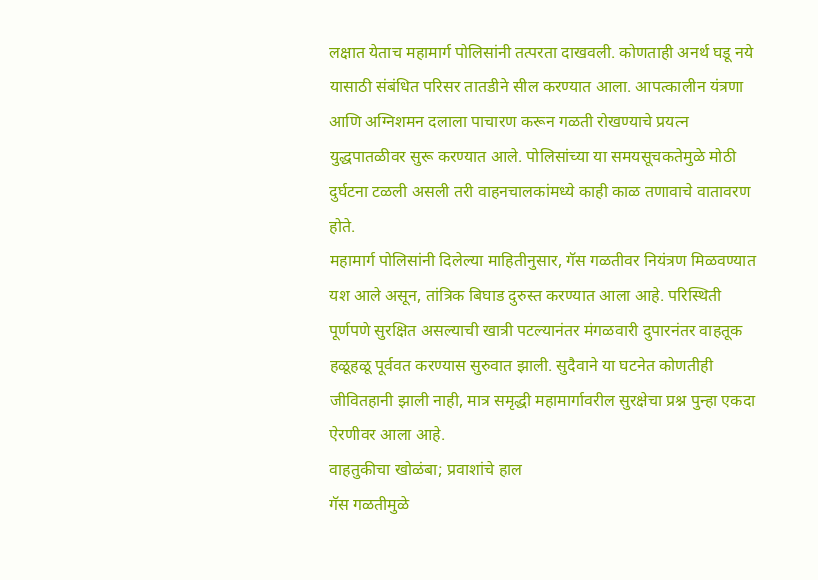लक्षात येताच महामार्ग पोलिसांनी तत्परता दाखवली. कोणताही अनर्थ घडू नये यासाठी संबंधित परिसर तातडीने सील करण्यात आला. आपत्कालीन यंत्रणा आणि अग्निशमन दलाला पाचारण करून गळती रोखण्याचे प्रयत्न युद्धपातळीवर सुरू करण्यात आले. पोलिसांच्या या समयसूचकतेमुळे मोठी दुर्घटना टळली असली तरी वाहनचालकांमध्ये काही काळ तणावाचे वातावरण होते.
महामार्ग पोलिसांनी दिलेल्या माहितीनुसार, गॅस गळतीवर नियंत्रण मिळवण्यात यश आले असून, तांत्रिक बिघाड दुरुस्त करण्यात आला आहे. परिस्थिती पूर्णपणे सुरक्षित असल्याची खात्री पटल्यानंतर मंगळवारी दुपारनंतर वाहतूक हळूहळू पूर्ववत करण्यास सुरुवात झाली. सुदैवाने या घटनेत कोणतीही जीवितहानी झाली नाही, मात्र समृद्धी महामार्गावरील सुरक्षेचा प्रश्न पुन्हा एकदा ऐरणीवर आला आहे.
वाहतुकीचा खोळंबा; प्रवाशांचे हाल
गॅस गळतीमुळे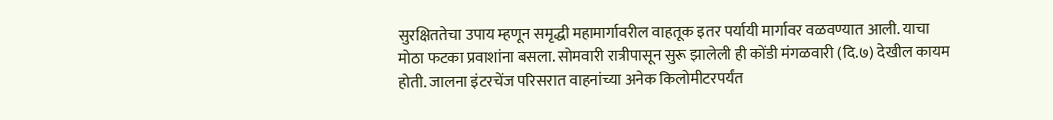सुरक्षिततेचा उपाय म्हणून समृद्धी महामार्गावरील वाहतूक इतर पर्यायी मार्गावर वळवण्यात आली. याचा मोठा फटका प्रवाशांना बसला. सोमवारी रात्रीपासून सुरू झालेली ही कोंडी मंगळवारी (दि.७) देखील कायम होती. जालना इंटरचेंज परिसरात वाहनांच्या अनेक किलोमीटरपर्यंत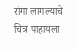रांगा लागल्याचे चित्र पाहायला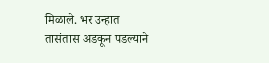मिळाले. भर उन्हात तासंतास अडकून पडल्याने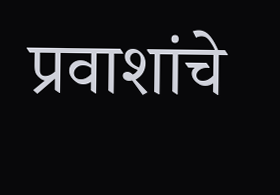प्रवाशांचे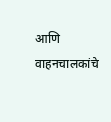आणि वाहनचालकांचे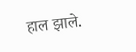हाल झाले.